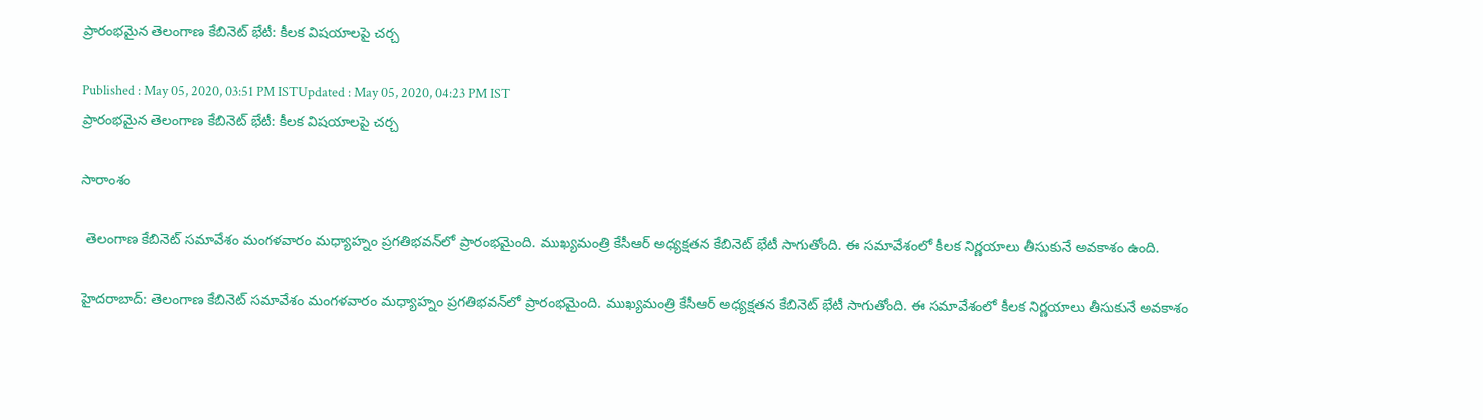ప్రారంభమైన తెలంగాణ కేబినెట్ భేటీ: కీలక విషయాలపై చర్చ

Published : May 05, 2020, 03:51 PM ISTUpdated : May 05, 2020, 04:23 PM IST
ప్రారంభమైన తెలంగాణ కేబినెట్ భేటీ: కీలక విషయాలపై చర్చ

సారాంశం

 తెలంగాణ కేబినెట్ సమావేశం మంగళవారం మధ్యాహ్నం ప్రగతిభవన్‌లో ప్రారంభమైంది. ముఖ్యమంత్రి కేసీఆర్ అధ్యక్షతన కేబినెట్ భేటీ సాగుతోంది. ఈ సమావేశంలో కీలక నిర్ణయాలు తీసుకునే అవకాశం ఉంది.

హైదరాబాద్: తెలంగాణ కేబినెట్ సమావేశం మంగళవారం మధ్యాహ్నం ప్రగతిభవన్‌లో ప్రారంభమైంది. ముఖ్యమంత్రి కేసీఆర్ అధ్యక్షతన కేబినెట్ భేటీ సాగుతోంది. ఈ సమావేశంలో కీలక నిర్ణయాలు తీసుకునే అవకాశం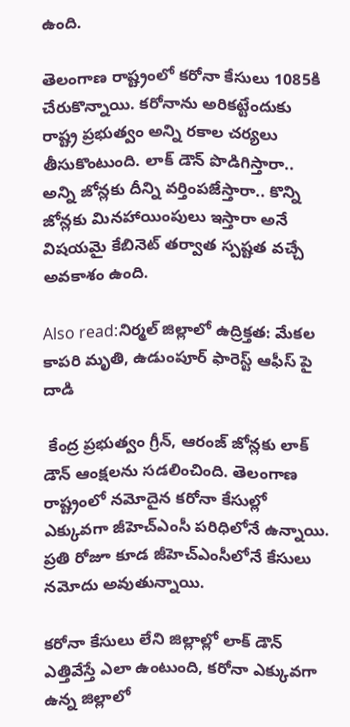ఉంది.

తెలంగాణ రాష్ట్రంలో కరోనా కేసులు 1085కి చేరుకొన్నాయి. కరోనాను అరికట్టేందుకు రాష్ట్ర ప్రభుత్వం అన్ని రకాల చర్యలు తీసుకొంటుంది. లాక్ డౌన్ పొడిగిస్తారా.. అన్ని జోన్లకు దీన్ని వర్తింపజేస్తారా.. కొన్ని జోన్లకు మినహాయింపులు ఇస్తారా అనే విషయమై కేబినెట్ తర్వాత స్పష్టత వచ్చే అవకాశం ఉంది.

Also read:నిర్మల్ జిల్లాలో ఉద్రిక్తత: మేకల కాపరి మృతి, ఉడుంపూర్ ఫారెస్ట్‌ ఆఫీస్ పై దాడి

 కేంద్ర ప్రభుత్వం గ్రీన్, ఆరంజ్ జోన్లకు లాక్ డౌన్ ఆంక్షలను సడలించింది. తెలంగాణ రాష్ట్రంలో నమోదైన కరోనా కేసుల్లో ఎక్కువగా జీహెచ్ఎంసీ పరిధిలోనే ఉన్నాయి. ప్రతి రోజూ కూడ జీహెచ్ఎంసీలోనే కేసులు నమోదు అవుతున్నాయి.

కరోనా కేసులు లేని జిల్లాల్లో లాక్ డౌన్ ఎత్తివేస్తే ఎలా ఉంటుంది, కరోనా ఎక్కువగా ఉన్న జిల్లాలో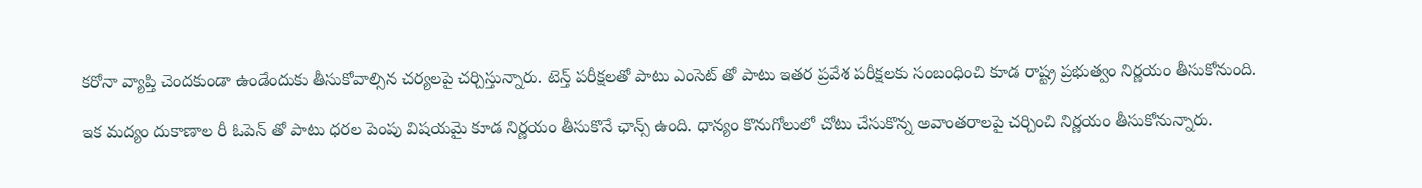కరోనా వ్యాప్తి చెందకుండా ఉండేందుకు తీసుకోవాల్సిన చర్యలపై చర్చిస్తున్నారు. టెన్త్ పరీక్షలతో పాటు ఎంసెట్ తో పాటు ఇతర ప్రవేశ పరీక్షలకు సంబంధించి కూడ రాష్ట్ర ప్రభుత్వం నిర్ణయం తీసుకోనుంది.

ఇక మద్యం దుకాణాల రీ ఓపెన్ తో పాటు ధరల పెంపు విషయమై కూడ నిర్ణయం తీసుకొనే ఛాన్స్ ఉంది. ధాన్యం కొనుగోలులో చోటు చేసుకొన్న అవాంతరాలపై చర్చించి నిర్ణయం తీసుకోనున్నారు.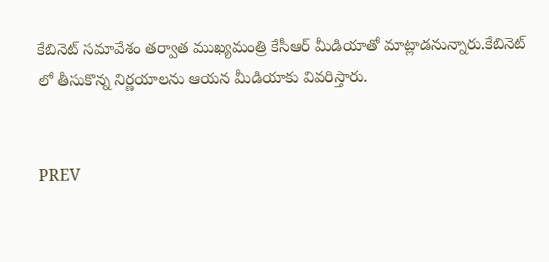కేబినెట్ సమావేశం తర్వాత ముఖ్యమంత్రి కేసీఆర్ మీడియాతో మాట్లాడనున్నారు.కేబినెట్ లో తీసుకొన్న నిర్ణయాలను ఆయన మీడియాకు వివరిస్తారు.


PREV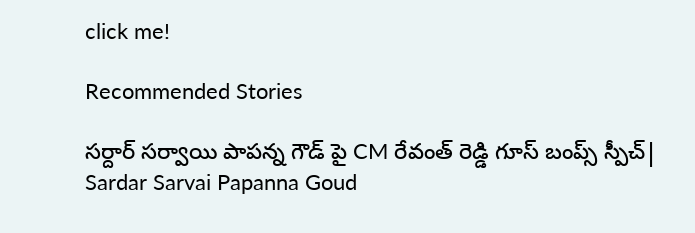click me!

Recommended Stories

సర్దార్ సర్వాయి పాపన్న గౌడ్ పై CM రేవంత్ రెడ్డి గూస్ బంప్స్ స్పీచ్| Sardar Sarvai Papanna Goud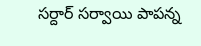సర్దార్ సర్వాయి పాపన్న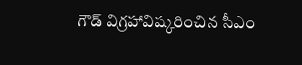గౌడ్ విగ్రహావిష్కరించిన సీఎం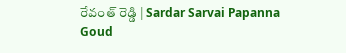రేవంత్ రెడ్డి | Sardar Sarvai Papanna Goud